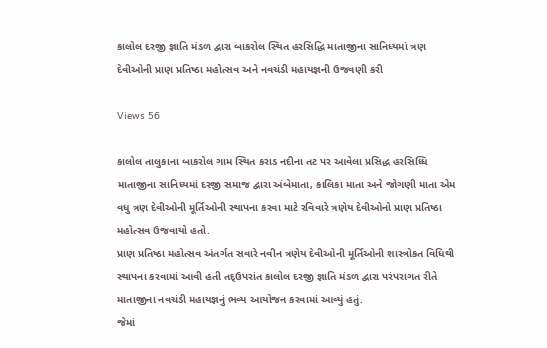કાલોલ દરજી જ્ઞાતિ મંડળ દ્વારા બાકરોલ સ્થિત હરસિદ્ધિ માતાજીના સાનિધ્યમાં ત્રણ દેવીઓની પ્રાણ પ્રતિષ્ઠા મહોત્સવ અને નવચંડી મહાયજ્ઞની ઉજવણી કરી

Views 56

કાલોલ તાલુકાના બાકરોલ ગામ સ્થિત કરાડ નદીના તટ પર આવેલા પ્રસિદ્ધ હરસિધ્ધિ માતાજીના સાનિધ્યમાં દરજી સમાજ દ્વારા અંબેમાતા, કાલિકા માતા અને જોગણી માતા એમ વધુ ત્રણ દેવીઓની મૂર્તિઓની સ્થાપના કરવા માટે રવિવારે ત્રણેય દેવીઓનો પ્રાણ પ્રતિષ્ઠા મહોત્સવ ઉજવાયો હતો.
પ્રાણ પ્રતિષ્ઠા મહોત્સવ અંતર્ગત સવારે નવીન ત્રણેય દેવીઓની મૂર્તિઓની શાસ્ત્રોકત વિધિથી સ્થાપના કરવામાં આવી હતી તદ્ઉપરાંત કાલોલ દરજી જ્ઞાતિ મંડળ દ્વારા પરંપરાગત રીતે માતાજીના નવચંડી મહાયજ્ઞનું ભવ્ય આયોજન કરવામાં આવ્યું હતું.
જેમાં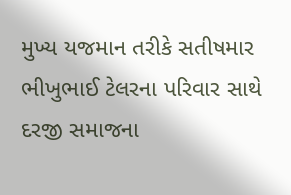મુખ્ય યજમાન તરીકે સતીષમાર ભીખુભાઈ ટેલરના પરિવાર સાથે દરજી સમાજના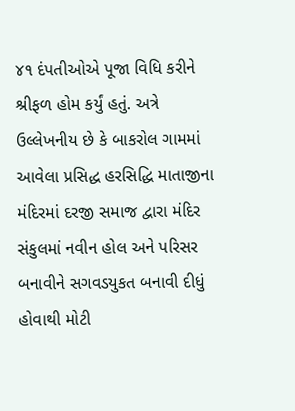૪૧ દંપતીઓએ પૂજા વિધિ કરીને શ્રીફળ હોમ કર્યું હતું. અત્રે ઉલ્લેખનીય છે કે બાકરોલ ગામમાં આવેલા પ્રસિદ્ધ હરસિદ્ધિ માતાજીના મંદિરમાં દરજી સમાજ દ્વારા મંદિર સંકુલમાં નવીન હોલ અને પરિસર બનાવીને સગવડયુકત બનાવી દીધું હોવાથી મોટી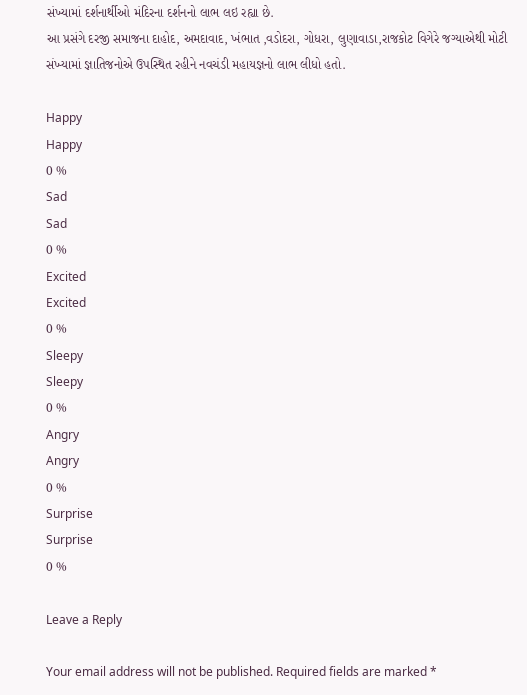સંખ્યામાં દર્શનાર્થીઓ મંદિરના દર્શનનો લાભ લઇ રહ્યા છે.
આ પ્રસંગે દરજી સમાજના દાહોદ, અમદાવાદ, ખંભાત ,વડોદરા, ગોધરા, લુણાવાડા,રાજકોટ વિગેરે જગ્યાએથી મોટી સંખ્યામાં જ્ઞાતિજનોએ ઉપસ્થિત રહીને નવચંડી મહાયજ્ઞનો લાભ લીધો હતો.

Happy
Happy
0 %
Sad
Sad
0 %
Excited
Excited
0 %
Sleepy
Sleepy
0 %
Angry
Angry
0 %
Surprise
Surprise
0 %

Leave a Reply

Your email address will not be published. Required fields are marked *